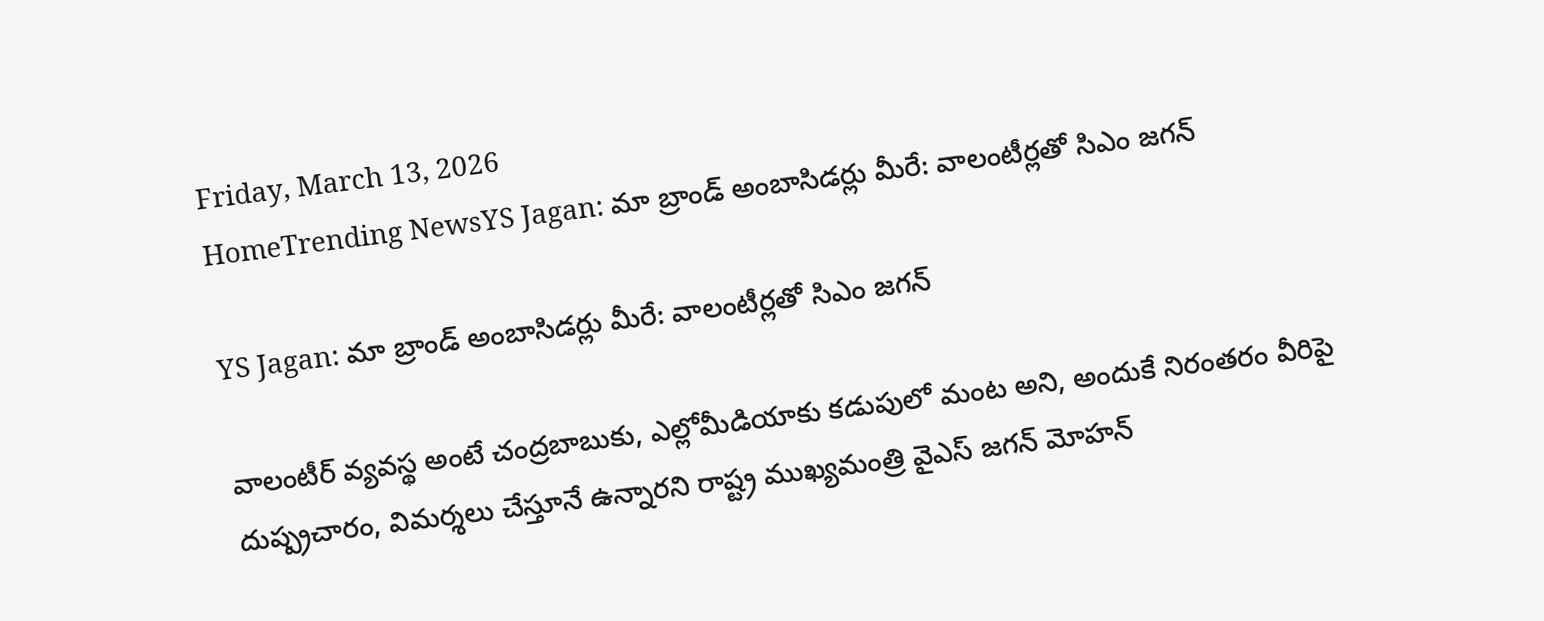Friday, March 13, 2026
HomeTrending NewsYS Jagan: మా బ్రాండ్ అంబాసిడర్లు మీరే: వాలంటీర్లతో సిఎం జగన్

YS Jagan: మా బ్రాండ్ అంబాసిడర్లు మీరే: వాలంటీర్లతో సిఎం జగన్

వాలంటీర్‌ వ్యవస్థ అంటే చంద్రబాబుకు, ఎల్లోమీడియాకు కడుపులో మంట అని, అందుకే నిరంతరం వీరిపై దుష్ప్రచారం, విమర్శలు చేస్తూనే ఉన్నారని రాష్ట్ర ముఖ్యమంత్రి వైఎస్ జగన్ మోహన్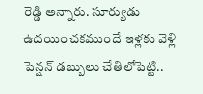రెడ్డి అన్నారు. సూర్యుడు ఉదయించకముందే ఇళ్లకు వెళ్లి పెన్షన్‌ డబ్బులు చేతిలోపెట్టి..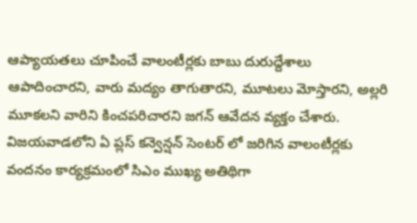ఆప్యాయతలు చూపించే వాలంటీర్లకు బాబు దురుద్దేశాలు ఆపాదించారని, వారు మద్యం తాగుతారని, మూటలు మోస్తారని, అల్లరి మూకలని వారిని కించపరిచారని జగన్ ఆవేదన వ్యక్తం చేశారు. విజయవాడలోని ఏ ప్లస్ కన్వెన్షన్ సెంటర్ లో జరిగిన వాలంటీర్లకు వందనం కార్యక్రమంలో సిఎం ముఖ్య అతిథిగా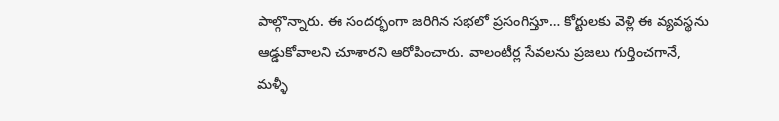పాల్గొన్నారు. ఈ సందర్భంగా జరిగిన సభలో ప్రసంగిస్తూ… కోర్టులకు వెళ్లి ఈ వ్యవస్థను ఆడ్డుకోవాలని చూశారని ఆరోపించారు. వాలంటీర్ల సేవలను ప్రజలు గుర్తించగానే,  మళ్ళీ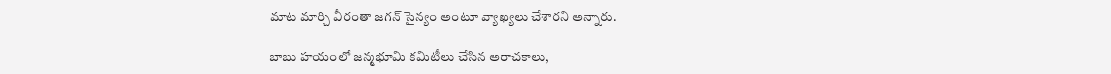మాట మార్చి వీరంతా జగన్‌ సైన్యం అంటూ వ్యాఖ్యలు చేశారని అన్నారు.

బాబు హయంలో జన్మభూమి కమిటీలు చేసిన అరాచకాలు,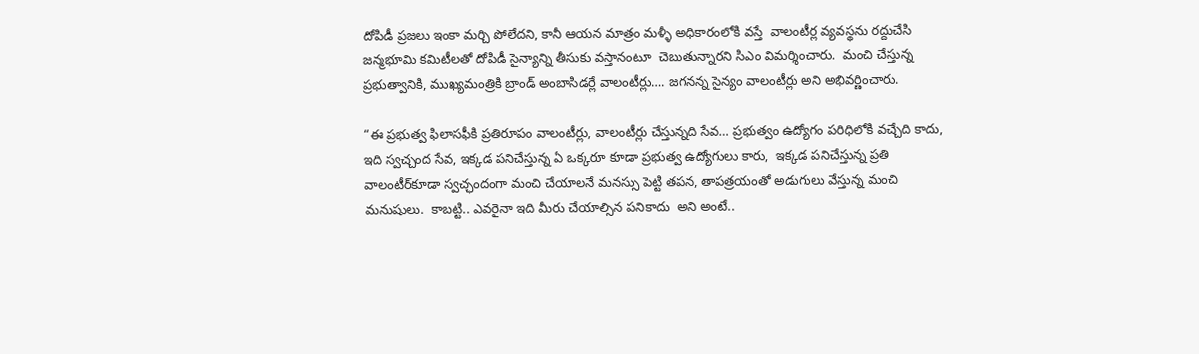దోపిడీ ప్రజలు ఇంకా మర్చి పోలేదని, కానీ ఆయన మాత్రం మళ్ళీ అధికారంలోకి వస్తే  వాలంటీర్ల వ్యవస్థను రద్దుచేసి  జన్మభూమి కమిటీలతో దోపిడీ సైన్యాన్ని తీసుకు వస్తానంటూ  చెబుతున్నారని సిఎం విమర్శించారు.  మంచి చేస్తున్న ప్రభుత్వానికి, ముఖ్యమంత్రికి బ్రాండ్‌ అంబాసిడర్లే వాలంటీర్లు…. జగనన్న సైన్యం వాలంటీర్లు అని అభివర్ణించారు.

“ఈ ప్రభుత్వ ఫిలాసఫీకి ప్రతిరూపం వాలంటీర్లు, వాలంటీర్లు చేస్తున్నది సేవ… ప్రభుత్వం ఉద్యోగం పరిధిలోకి వచ్చేది కాదు, ఇది స్వచ్చంద సేవ, ఇక్కడ పనిచేస్తున్న ఏ ఒక్కరూ కూడా ప్రభుత్వ ఉద్యోగులు కారు,  ఇక్కడ పనిచేస్తున్న ప్రతి వాలంటీర్‌కూడా స్వచ్ఛందంగా మంచి చేయాలనే మనస్సు పెట్టి తపన, తాపత్రయంతో అడుగులు వేస్తున్న మంచి మనుషులు.  కాబట్టి.. ఎవరైనా ఇది మీరు చేయాల్సిన పనికాదు  అని అంటే..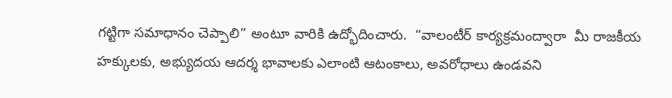గట్టిగా సమాధానం చెప్పాలి” అంటూ వారికి ఉద్భోదించారు.  “వాలంటీర్‌ కార్యక్రమంద్వారా  మీ రాజకీయ హక్కులకు, అభ్యుదయ ఆదర్శ భావాలకు ఎలాంటి ఆటంకాలు, అవరోధాలు ఉండవని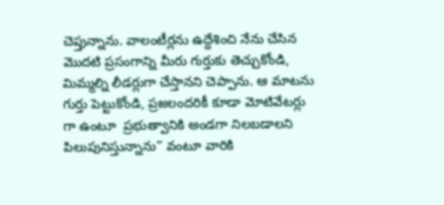చెప్తున్నాను. వాలంటీర్లను ఉద్దేశించి నేను చేసిన మొదటి ప్రసంగాన్ని మీరు గుర్తుకు తెచ్చుకోండి, మిమ్మల్ని లీడర్లుగా చేస్తానని చెప్పాను. ఆ మాటను గుర్తు పెట్టుకోండి, ప్రజలందరికీ కూడా మోటివేటర్లు గా ఉంటూ  ప్రభుత్వానికి అండగా నిలబడాలని పిలుపునిస్తున్నాను” వంటూ వారికి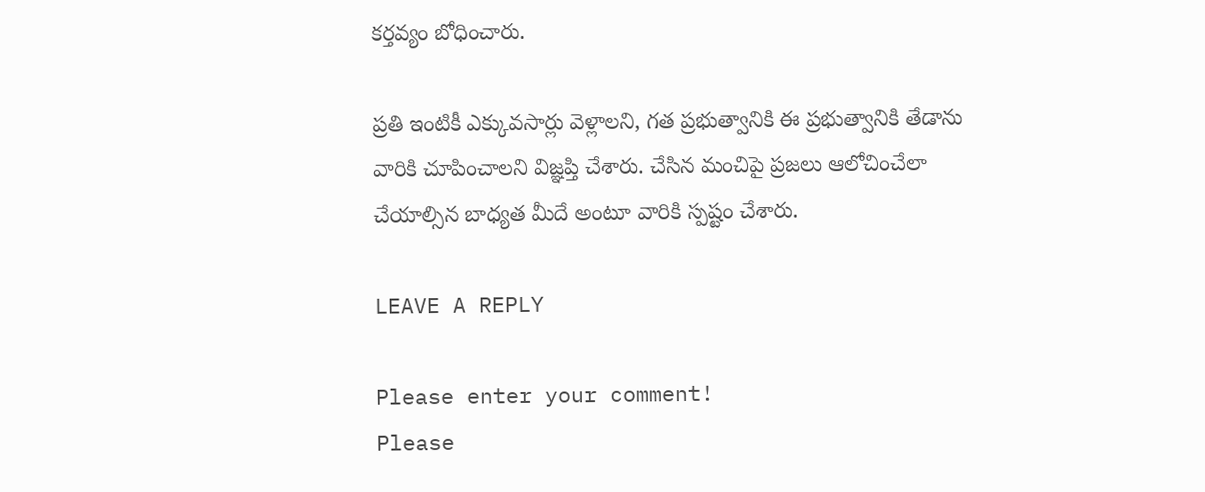కర్తవ్యం బోధించారు.

ప్రతి ఇంటికీ ఎక్కువసార్లు వెళ్లాలని, గత ప్రభుత్వానికి ఈ ప్రభుత్వానికి తేడాను వారికి చూపించాలని విజ్ఞప్తి చేశారు. చేసిన మంచిపై ప్రజలు ఆలోచించేలా చేయాల్సిన బాధ్యత మీదే అంటూ వారికి స్పష్టం చేశారు.

LEAVE A REPLY

Please enter your comment!
Please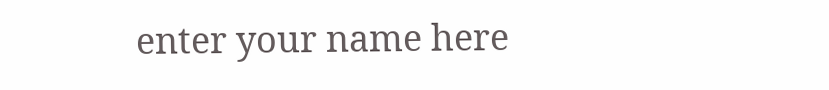enter your name here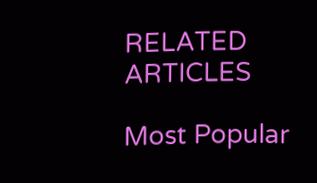RELATED ARTICLES

Most Popular